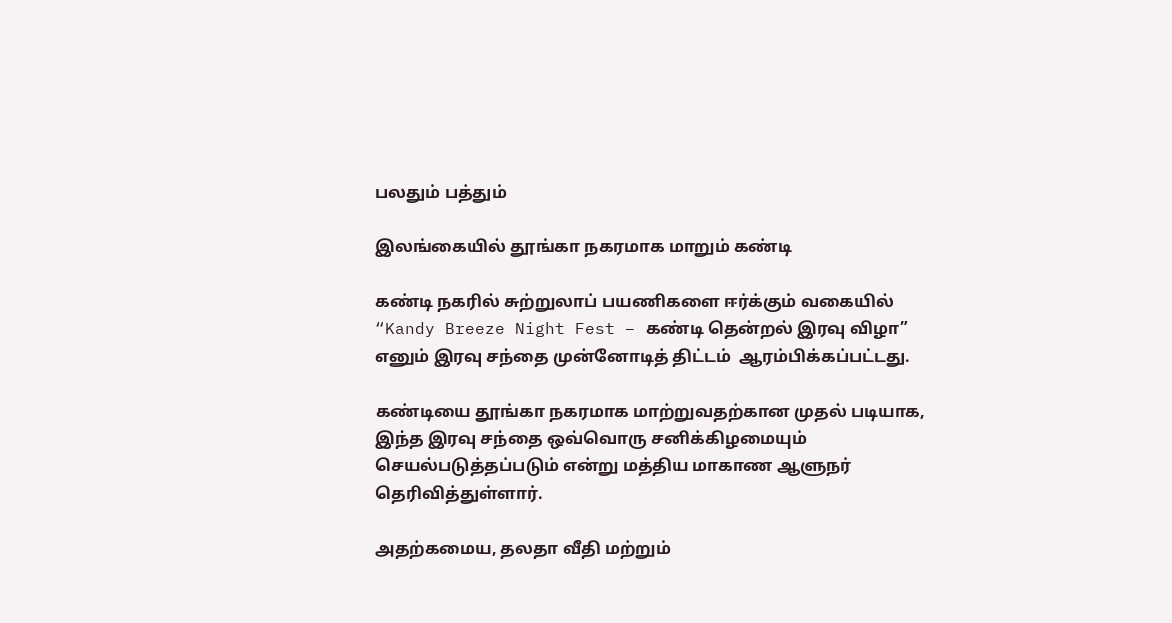பலதும் பத்தும்

இலங்கையில் தூங்கா நகரமாக மாறும் கண்டி

கண்டி நகரில் சுற்றுலாப் பயணிகளை ஈர்க்கும் வகையில் “Kandy Breeze Night Fest – கண்டி தென்றல் இரவு விழா” எனும் இரவு சந்தை முன்னோடித் திட்டம்  ஆரம்பிக்கப்பட்டது.

கண்டியை தூங்கா நகரமாக மாற்றுவதற்கான முதல் படியாக, இந்த இரவு சந்தை ஒவ்வொரு சனிக்கிழமையும் செயல்படுத்தப்படும் என்று மத்திய மாகாண ஆளுநர் தெரிவித்துள்ளார்.

அதற்கமைய, தலதா வீதி மற்றும்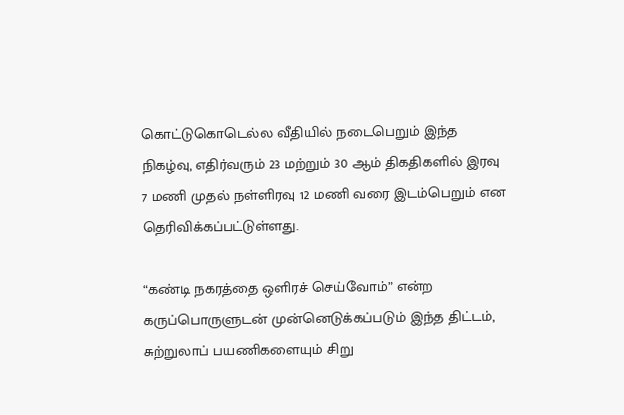கொட்டுகொடெல்ல வீதியில் நடைபெறும் இந்த நிகழ்வு, எதிர்வரும் 23 மற்றும் 30 ஆம் திகதிகளில் இரவு 7 மணி முதல் நள்ளிரவு 12 மணி வரை இடம்பெறும் என தெரிவிக்கப்பட்டுள்ளது.

“கண்டி நகரத்தை ஒளிரச் செய்வோம்” என்ற கருப்பொருளுடன் முன்னெடுக்கப்படும் இந்த திட்டம், சுற்றுலாப் பயணிகளையும் சிறு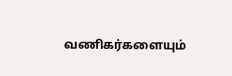வணிகர்களையும்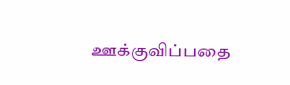ஊக்குவிப்பதை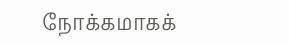நோக்கமாகக்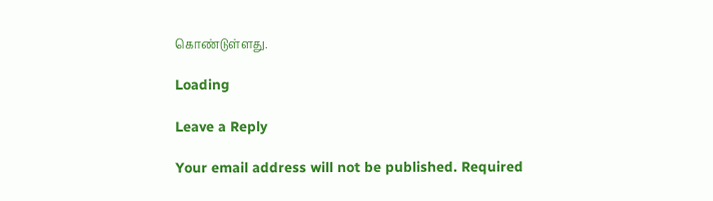கொண்டுள்ளது.

Loading

Leave a Reply

Your email address will not be published. Required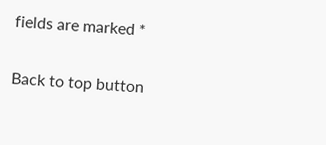fields are marked *

Back to top button